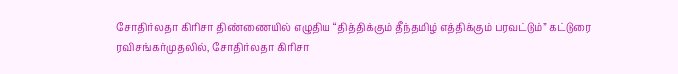சோதிர்லதா கிரிசா திண்ணையில் எழுதிய “தித்திக்கும் தீந்தமிழ் எத்திக்கும் பரவட்டும்” கட்டுரை
ரவிசங்கர்முதலில், சோதிர்லதா கிரிசா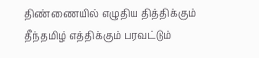திண்ணையில் எழுதிய தித்திக்கும் தீந்தமிழ் எத்திக்கும் பரவட்டும்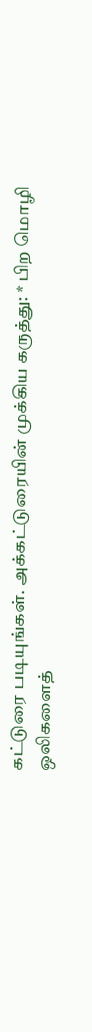கட்டுரை படியுங்கள். அக்கட்டுரையின் முக்கிய கருத்து: * பிற மொழி ஒலிகளைத்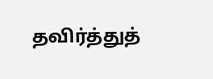தவிர்த்துத்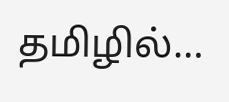தமிழில்…